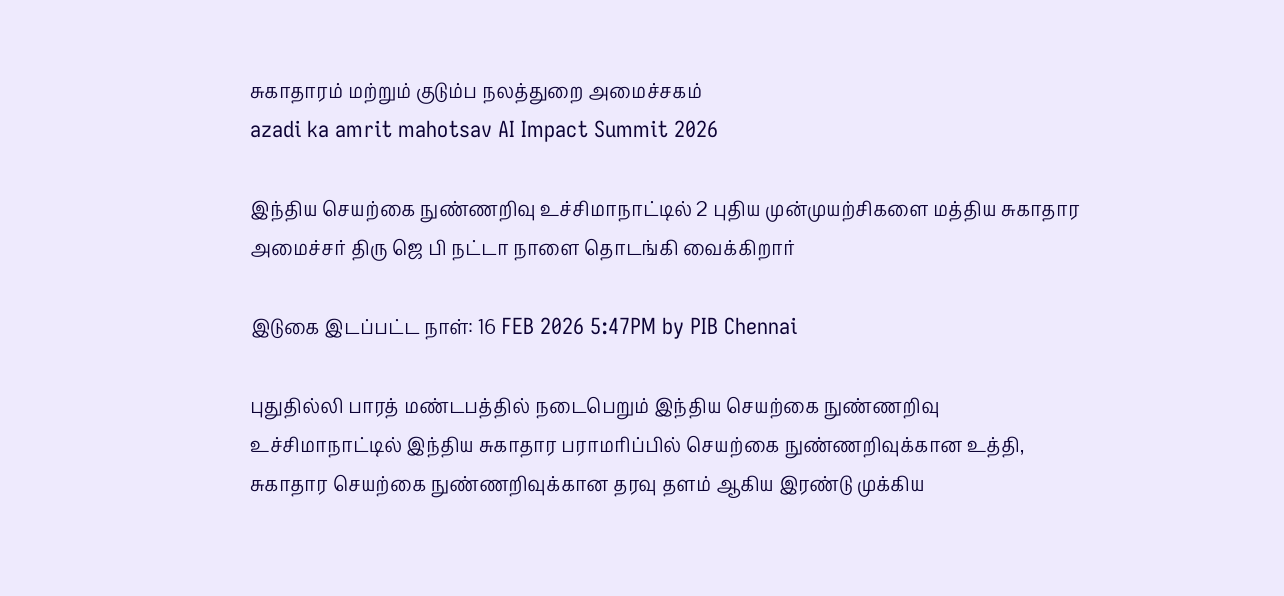சுகாதாரம் மற்றும் குடும்ப நலத்துறை அமைச்சகம்
azadi ka amrit mahotsav AI Impact Summit 2026

இந்திய செயற்கை நுண்ணறிவு உச்சிமாநாட்டில் 2 புதிய முன்முயற்சிகளை மத்திய சுகாதார அமைச்சர் திரு ஜெ பி நட்டா நாளை தொடங்கி வைக்கிறார்

இடுகை இடப்பட்ட நாள்: 16 FEB 2026 5:47PM by PIB Chennai

புதுதில்லி பாரத் மண்டபத்தில் நடைபெறும் இந்திய செயற்கை நுண்ணறிவு உச்சிமாநாட்டில் இந்திய சுகாதார பராமரிப்பில் செயற்கை நுண்ணறிவுக்கான உத்தி, சுகாதார செயற்கை நுண்ணறிவுக்கான தரவு தளம் ஆகிய இரண்டு முக்கிய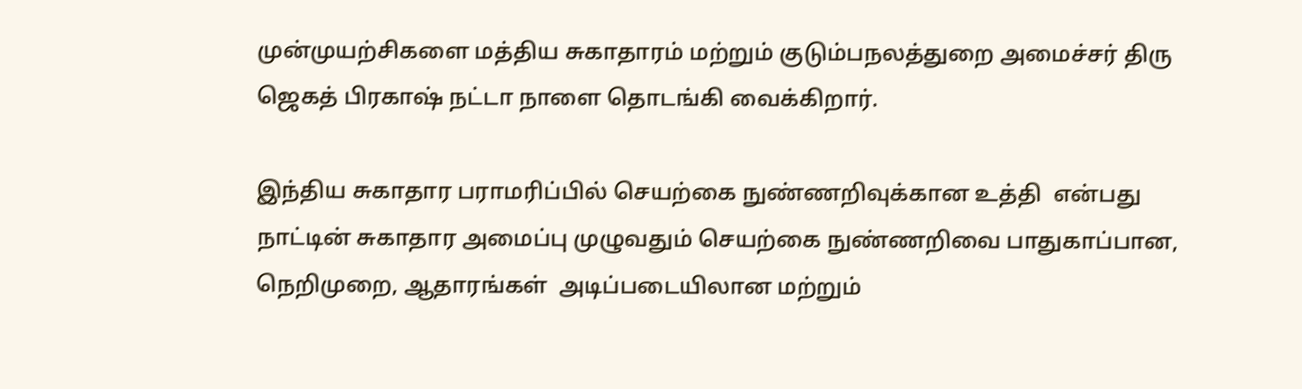முன்முயற்சிகளை மத்திய சுகாதாரம் மற்றும் குடும்பநலத்துறை அமைச்சர் திரு ஜெகத் பிரகாஷ் நட்டா நாளை தொடங்கி வைக்கிறார்.

இந்திய சுகாதார பராமரிப்பில் செயற்கை நுண்ணறிவுக்கான உத்தி  என்பது நாட்டின் சுகாதார அமைப்பு முழுவதும் செயற்கை நுண்ணறிவை பாதுகாப்பான, நெறிமுறை, ஆதாரங்கள்  அடிப்படையிலான மற்றும்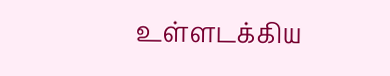உள்ளடக்கிய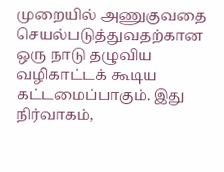முறையில் அணுகுவதை செயல்படுத்துவதற்கான ஒரு நாடு தழுவிய வழிகாட்டக் கூடிய கட்டமைப்பாகும். இது நிர்வாகம்,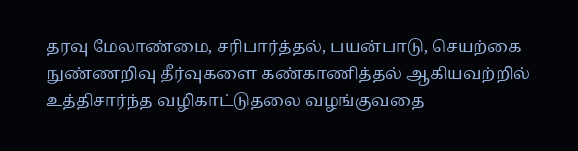தரவு மேலாண்மை, சரிபார்த்தல், பயன்பாடு, செயற்கை நுண்ணறிவு தீர்வுகளை கண்காணித்தல் ஆகியவற்றில் உத்திசார்ந்த வழிகாட்டுதலை வழங்குவதை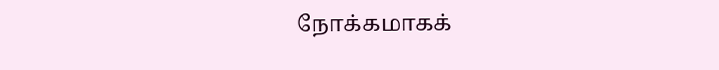நோக்கமாகக்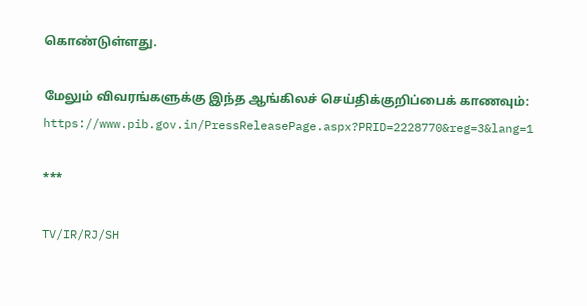கொண்டுள்ளது.

மேலும் விவரங்களுக்கு இந்த ஆங்கிலச் செய்திக்குறிப்பைக் காணவும்: https://www.pib.gov.in/PressReleasePage.aspx?PRID=2228770&reg=3&lang=1

***

TV/IR/RJ/SH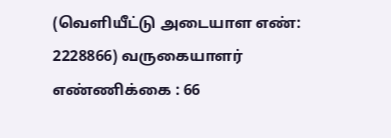(வெளியீட்டு அடையாள எண்: 2228866) வருகையாளர் எண்ணிக்கை : 66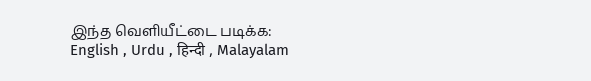இந்த வெளியீட்டை படிக்க: English , Urdu , हिन्दी , Malayalam